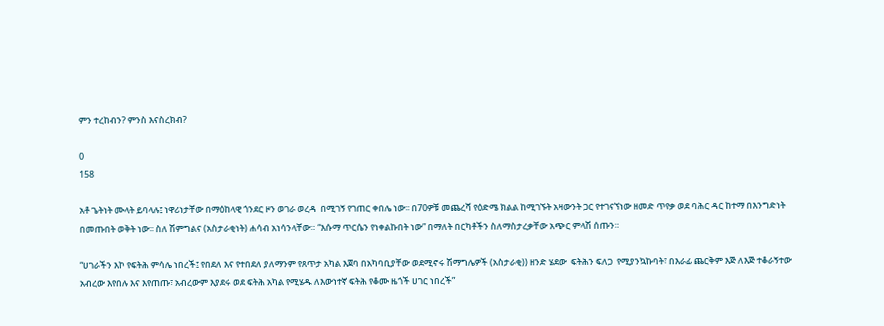ምን ተረከብን? ምንስ እናስረክብ?

0
158

አቶ ጌትነት ሙላት ይባላሉ፤ ነዋሪነታቸው በማዕከላዊ ጎንደር ዞን ወገራ ወረዳ  በሚገኝ የገጠር ቀበሌ ነው፡፡ በ70ዎቹ መጨረሻ የዕድሜ ክልል ከሚገኙት አዛውንት ጋር የተገናኘነው ዘመድ ጥየቃ ወደ ባሕር ዳር ከተማ በእንግድነት በመጡበት ወቅት ነው፡፡ ስለ ሽምግልና (አስታራቂነት) ሐሳብ አነሳንላቸው። “እሱማ ጥርሴን የነቀልኩበት ነው” በማለት በርካቶችን ስለማስታረቃቸው አጭር ምላሽ ሰጡን።

“ሀገራችን እኮ የፍትሕ ምሳሌ ነበረች፤ የበደለ እና የተበደለ ያለማንም የጸጥታ አካል እጀባ በአካባቢያቸው ወደሚኖሩ ሽማግሌዎች (አስታራቂ)) ዘንድ ሄደው  ፍትሕን ፍለጋ  የሚያንኳኩባት፣ በእራፊ ጨርቅም እጅ ለእጅ ተቆራኝተው አብረው እየበሉ እና እየጠጡ፣ አብረውም እያደሩ ወደ ፍትሕ አካል የሚሄዱ ለእውነተኛ ፍትሕ የቆሙ ዜጎች ሀገር ነበረች”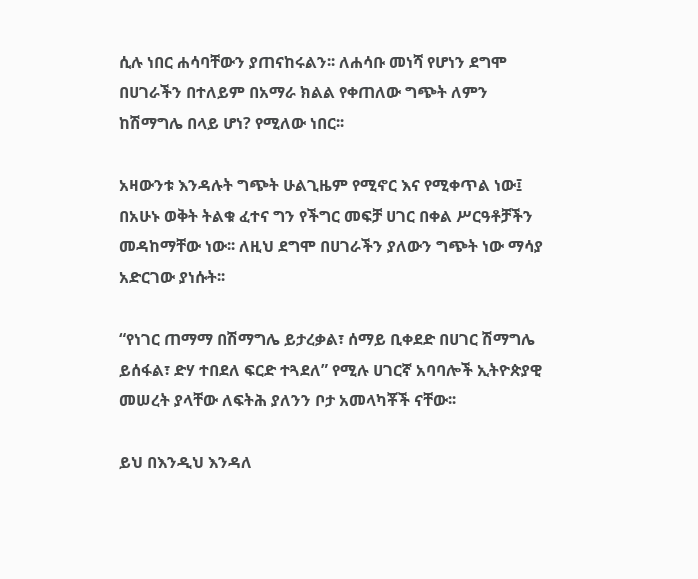ሲሉ ነበር ሐሳባቸውን ያጠናከሩልን፡፡ ለሐሳቡ መነሻ የሆነን ደግሞ በሀገራችን በተለይም በአማራ ክልል የቀጠለው ግጭት ለምን ከሽማግሌ በላይ ሆነ? የሚለው ነበር፡፡

አዛውንቱ እንዳሉት ግጭት ሁልጊዜም የሚኖር እና የሚቀጥል ነው፤ በአሁኑ ወቅት ትልቁ ፈተና ግን የችግር መፍቻ ሀገር በቀል ሥርዓቶቻችን መዳከማቸው ነው፡፡ ለዚህ ደግሞ በሀገራችን ያለውን ግጭት ነው ማሳያ አድርገው ያነሱት፡፡

“የነገር ጠማማ በሽማግሌ ይታረቃል፣ ሰማይ ቢቀደድ በሀገር ሽማግሌ ይሰፋል፣ ድሃ ተበደለ ፍርድ ተጓደለ” የሚሉ ሀገርኛ አባባሎች ኢትዮጵያዊ መሠረት ያላቸው ለፍትሕ ያለንን ቦታ አመላካቾች ናቸው፡፡

ይህ በእንዲህ እንዳለ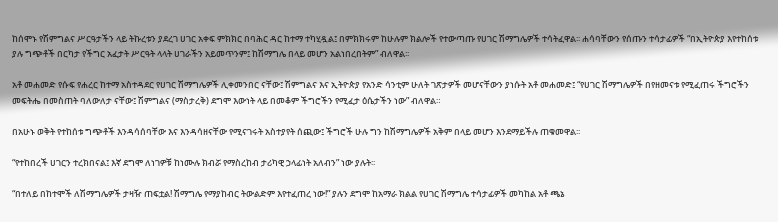ከሰሞኑ የሽምግልና ሥርዓታችን ላይ ትኩረቱን ያደረገ ሀገር አቀፍ ምክክር በባሕር ዳር ከተማ ተካሂዷል፤ በምክክሩም ከሁሉም ክልሎች የተውጣጡ የሀገር ሽማግሌዎች ተሳትፈዋል፡፡ ሐሳባቸውን የሰጡን ተሳታፊዎች “በኢትዮጵያ እየተከሰቱ ያሉ ግጭቶች በርካታ የችግር አፈታት ሥርዓት ላላት ሀገራችን አይመጥንም፤ ከሽማግሌ በላይ መሆን አልነበረበትም” ብለዋል፡፡

አቶ መሐመድ የሱፍ የሐረር ከተማ አስተዳደር የሀገር ሽማግሌዎች ሊቀመንበር ናቸው፤ ሽምግልና እና ኢትዮጵያ የአንድ ሳንቲም ሁለት ገጽታዎች መሆናቸውን ያነሱት አቶ መሐመድ፤ “የሀገር ሽማግሌዎች በየዘመናቱ የሚፈጠሩ ችግሮችን መፍትሔ በመስጠት ባለውለታ ናቸው፤ ሽምግልና (ማስታረቅ) ደግሞ እውነት ላይ በመቆም ችግሮችን የሚፈታ ዕሴታችን ነው” ብለዋል።

በአሁኑ ወቅት የተከሰቱ ግጭቶች እንዳሳሰባቸው እና እንዳሳዘናቸው የሚናገሩት አስተያየት ሰጪው፤ ችግሮች ሁሉ ግን ከሽማግሌዎች አቅም በላይ መሆን እንደማይችሉ ጠቁመዋል፡፡

“የተከበረች ሀገርን ተረክበናል፤ እኛ ደግሞ ለነገዎቹ ከነሙሉ ክብሯ የማስረከብ ታሪካዊ ኃላፊነት አለብን” ነው ያሉት፡፡

“በተለይ በከተሞች ለሽማግሌዎች ታዛዥ ጠፍቷል! ሽማግሌ የማያከብር ትውልድም እየተፈጠረ ነው!” ያሉን ደግሞ ከአማራ ክልል የሀገር ሽማግሌ ተሳታፊዎች መካከል አቶ ጫኔ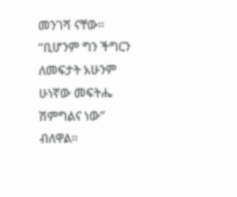መንገሻ ናቸው። “ቢሆንም ግን ችግርን ለመፍታት አሁንም ሁነኛው መፍትሔ ሽምግልና ነው” ብለዋል።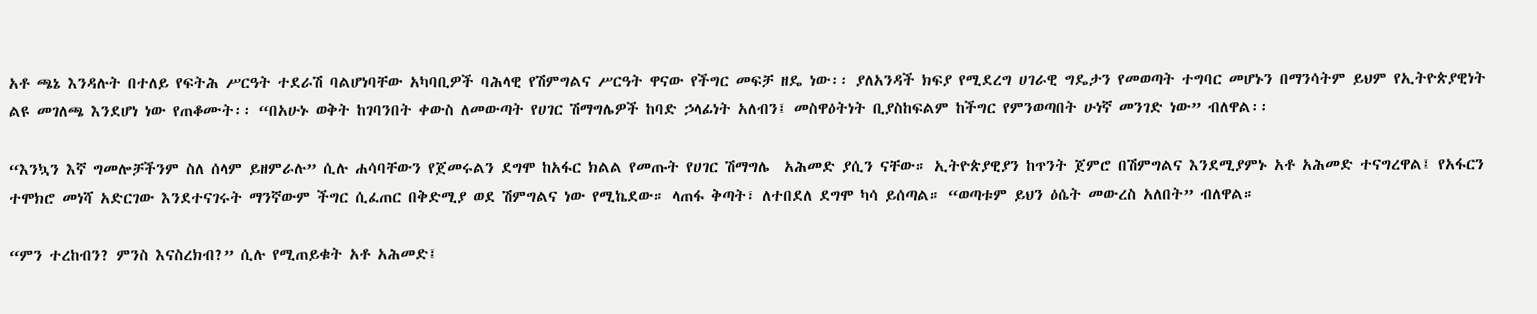አቶ ጫኔ እንዳሉት በተለይ የፍትሕ ሥርዓት ተደራሽ ባልሆነባቸው አካባቢዎች ባሕላዊ የሽምግልና ሥርዓት ዋናው የችግር መፍቻ ዘዴ ነው፡፡ ያለአንዳች ክፍያ የሚደረግ ሀገራዊ ግዴታን የመወጣት ተግባር መሆኑን በማንሳትም ይህም የኢትዮጵያዊነት ልዩ መገለጫ እንደሆነ ነው የጠቆሙት፡፡ “በአሁኑ ወቅት ከገባንበት ቀውስ ለመውጣት የሀገር ሽማግሌዎች ከባድ ኃላፊነት አለብን፤ መስዋዕትነት ቢያስከፍልም ከችግር የምንወጣበት ሁነኛ መንገድ ነው” ብለዋል፡፡

“እንኳን እኛ ግመሎቻችንም ስለ ሰላም ይዘምራሉ” ሲሉ ሐሳባቸውን የጀመሩልን ደግሞ ከአፋር ክልል የመጡት የሀገር ሽማግሌ  አሕመድ ያሲን ናቸው። ኢትዮጵያዊያን ከጥንት ጀምሮ በሽምግልና እንደሚያምኑ አቶ አሕመድ ተናግረዋል፤ የአፋርን ተሞክሮ መነሻ አድርገው እንደተናገሩት ማንኛውም ችግር ሲፈጠር በቅድሚያ ወደ ሽምግልና ነው የሚኬደው። ላጠፋ ቅጣት፣ ለተበደለ ደግሞ ካሳ ይሰጣል። “ወጣቱም ይህን ዕሴት መውረስ አለበት” ብለዋል።

“ምን ተረከብን? ምንስ እናስረክብ?” ሲሉ የሚጠይቁት አቶ አሕመድ፤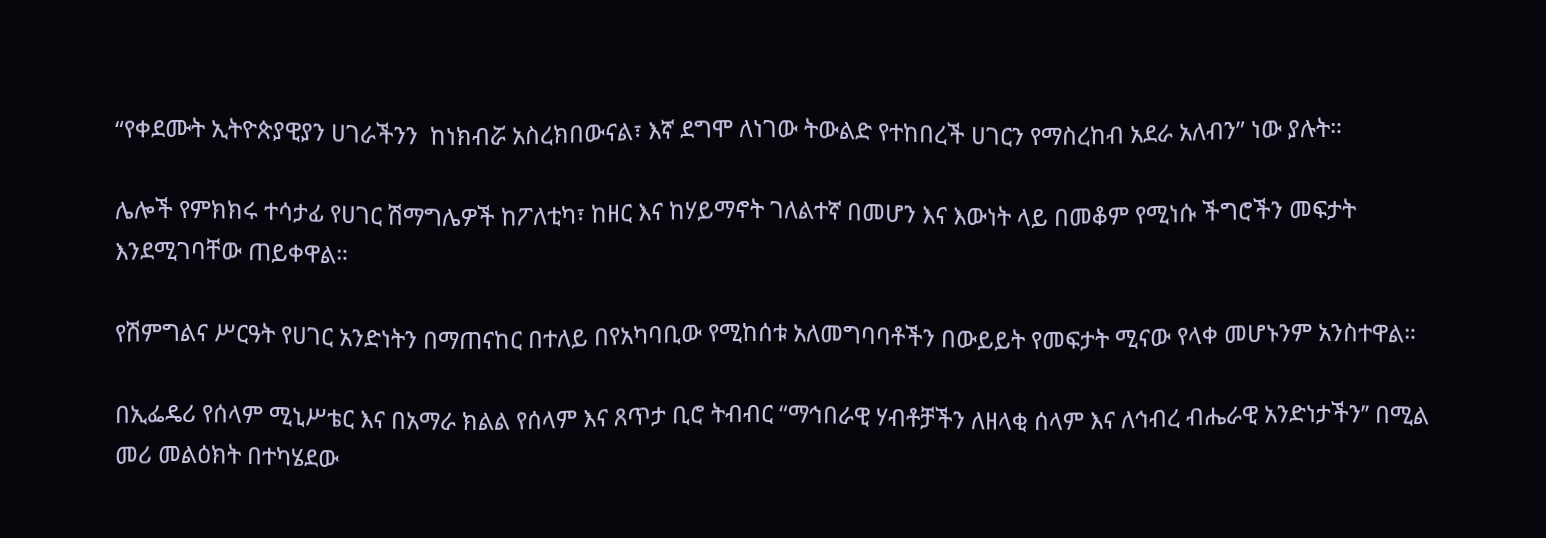“የቀደሙት ኢትዮጵያዊያን ሀገራችንን  ከነክብሯ አስረክበውናል፣ እኛ ደግሞ ለነገው ትውልድ የተከበረች ሀገርን የማስረከብ አደራ አለብን” ነው ያሉት።

ሌሎች የምክክሩ ተሳታፊ የሀገር ሽማግሌዎች ከፖለቲካ፣ ከዘር እና ከሃይማኖት ገለልተኛ በመሆን እና እውነት ላይ በመቆም የሚነሱ ችግሮችን መፍታት እንደሚገባቸው ጠይቀዋል።

የሽምግልና ሥርዓት የሀገር አንድነትን በማጠናከር በተለይ በየአካባቢው የሚከሰቱ አለመግባባቶችን በውይይት የመፍታት ሚናው የላቀ መሆኑንም አንስተዋል።

በኢፌዴሪ የሰላም ሚኒሥቴር እና በአማራ ክልል የሰላም እና ጸጥታ ቢሮ ትብብር “ማኅበራዊ ሃብቶቻችን ለዘላቂ ሰላም እና ለኅብረ ብሔራዊ አንድነታችን’’ በሚል መሪ መልዕክት በተካሄደው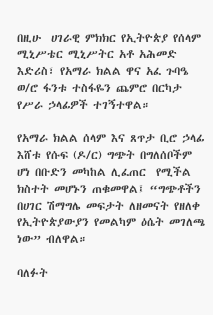በዚሁ  ሀገራዊ ምክክር የኢትዮጵያ የሰላም ሚኒሥቴር ሚኒሥትር አቶ አሕመድ እድሪስ፣ የአማራ ክልል ዋና አፈ ጉባዔ ወ/ሮ ፋንቱ ተስፋዬን ጨምሮ በርካታ የሥራ ኃላፊዎች ተገኝተዋል።

የአማራ ክልል ሰላም እና ጸጥታ ቢሮ ኃላፊ እሸቱ የሱፍ (ዶ/ር) ግጭት በግለሰቦችም ሆነ በቡድን መካከል ሊፈጠር  የሚችል ክስተት መሆኑን ጠቁመዋል፤ “ግጭቶችን በሀገር ሽማግሌ መፍታት ለዘመናት የዘለቀ የኢትዮጵያውያን የመልካም ዕሴት መገለጫ ነው” ብለዋል።

ባለፉት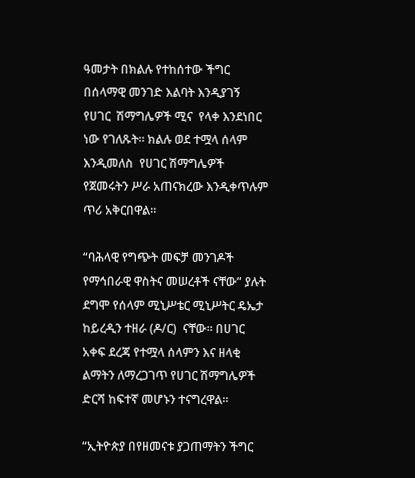ዓመታት በክልሉ የተከሰተው ችግር በሰላማዊ መንገድ እልባት እንዲያገኝ የሀገር  ሽማግሌዎች ሚና  የላቀ እንደነበር ነው የገለጹት። ክልሉ ወደ ተሟላ ሰላም እንዲመለስ  የሀገር ሽማግሌዎች የጀመሩትን ሥራ አጠናክረው እንዲቀጥሉም ጥሪ አቅርበዋል።

“ባሕላዊ የግጭት መፍቻ መንገዶች የማኅበራዊ ዋስትና መሠረቶች ናቸው” ያሉት ደግሞ የሰላም ሚኒሥቴር ሚኒሥትር ዴኤታ ከይረዲን ተዘራ (ዶ/ር)  ናቸው። በሀገር አቀፍ ደረጃ የተሟላ ሰላምን እና ዘላቂ ልማትን ለማረጋገጥ የሀገር ሽማግሌዎች ድርሻ ከፍተኛ መሆኑን ተናግረዋል።

“ኢትዮጵያ በየዘመናቱ ያጋጠማትን ችግር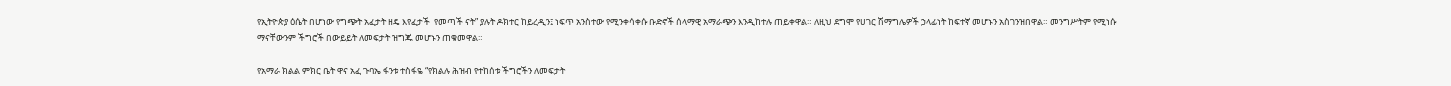የኢትዮጵያ ዕሴት በሆነው የግጭት አፈታት ዘዴ እየፈታች  የመጣች ናት” ያሉት ዶክተር ከይረዲን፤ ነፍጥ አንስተው የሚንቀሳቀሱ ቡድኖች ሰላማዊ አማራጭን እንዲከተሉ ጠይቀዋል። ለዚህ ደግሞ የሀገር ሽማግሌዎች ኃላፊነት ከፍተኛ መሆኑን አስገንዝበዋል። መንግሥትም የሚነሱ ማናቸውንም ችግሮች በውይይት ለመፍታት ዝግጁ መሆኑን ጠቁመዋል።

የአማራ ክልል ምክር ቤት ዋና አፈ ጉባኤ ፋንቱ ተስፋዬ “የክልሉ ሕዝብ የተከሰቱ ችግሮችን ለመፍታት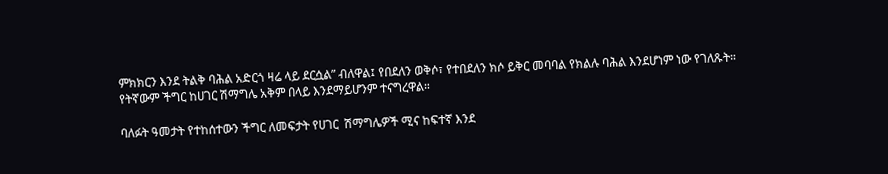ምክክርን እንደ ትልቅ ባሕል አድርጎ ዛሬ ላይ ደርሷል” ብለዋል፤ የበደለን ወቅሶ፣ የተበደለን ክሶ ይቅር መባባል የክልሉ ባሕል እንደሆነም ነው የገለጹት። የትኛውም ችግር ከሀገር ሽማግሌ አቅም በላይ እንደማይሆንም ተናግረዋል።

ባለፉት ዓመታት የተከሰተውን ችግር ለመፍታት የሀገር  ሽማግሌዎች ሚና ከፍተኛ እንደ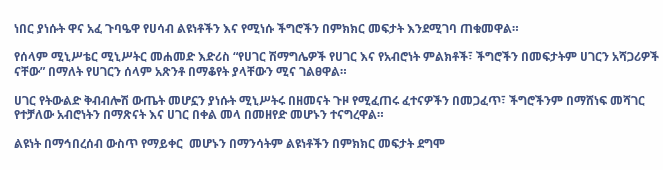ነበር ያነሱት ዋና አፈ ጉባዔዋ የሀሳብ ልዩነቶችን እና የሚነሱ ችግሮችን በምክክር መፍታት እንደሚገባ ጠቁመዋል።

የሰላም ሚኒሥቴር ሚኒሥትር መሐመድ እድሪስ “የሀገር ሽማግሌዎች የሀገር እና የአብሮነት ምልክቶች፣ ችግሮችን በመፍታትም ሀገርን አሻጋሪዎች ናቸው” በማለት የሀገርን ሰላም አጽንቶ በማቆየት ያላቸውን ሚና ገልፀዋል።

ሀገር የትውልድ ቅብብሎሽ ውጤት መሆኗን ያነሱት ሚኒሥትሩ በዘመናት ጉዞ የሚፈጠሩ ፈተናዎችን በመጋፈጥ፣ ችግሮችንም በማሸነፍ መሻገር የተቻለው አብሮነትን በማጽናት እና ሀገር በቀል መላ በመዘየድ መሆኑን ተናግረዋል።

ልዩነት በማኅበረሰብ ውስጥ የማይቀር  መሆኑን በማንሳትም ልዩነቶችን በምክክር መፍታት ደግሞ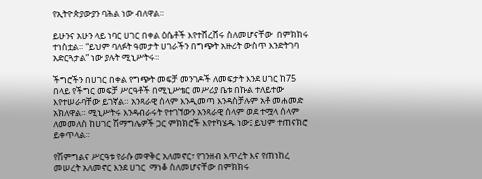የኢትዮጵያውያን ባሕል ነው ብለዋል።

ይሁንና አሁን ላይ ነባር ሀገር በቀል ዕሴቶች እየተሸረሸሩ ስለመሆናቸው  በምክክሩ ተነስቷል። “ይህም ባለፉት ዓመታት ሀገራችን በግጭት አዙሪት ውስጥ እንድትገባ አድርጓታል” ነው ያሉት ሚኒሥትሩ።

ችግሮችን በሀገር በቀል የግጭት መፍቻ መንገዶች ለመፍታት እንደ ሀገር ከ75 በላይ የችግር መፍቻ ሥርዓቶች በሚኒሥቴር መሥሪያ ቤቱ በኩል ተለይተው እየተሠራባቸው ይገኛል። አንጻራዊ ሰላም እንዲመጣ እንዳስቻሉም አቶ መሐመድ አክለዋል። ሚኒሥትሩ እንዳብራሩት የተገኘውን አንጻራዊ ሰላም ወደ ተሟላ ሰላም ለመመለስ ከሀገር ሽማግሌዎች ጋር ምክክሮች እየተካሄዱ ነው፤ ይህም ተጠናክሮ ይቀጥላል።

የሽምግልና ሥርዓቱ የራሱ መዋቅር አለመኖር፣ የገንዘብ እጥረት እና የጠነከረ መሠረት አለመኖር እንደ ሀገር  ማነቆ ስለመሆናቸው በምክክሩ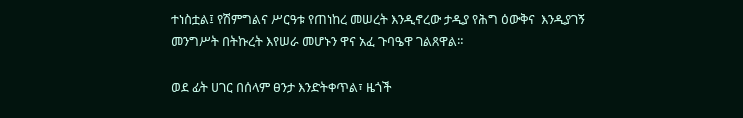ተነስቷል፤ የሽምግልና ሥርዓቱ የጠነከረ መሠረት እንዲኖረው ታዲያ የሕግ ዕውቅና  እንዲያገኝ መንግሥት በትኩረት እየሠራ መሆኑን ዋና አፈ ጉባዔዋ ገልጸዋል።

ወደ ፊት ሀገር በሰላም ፀንታ እንድትቀጥል፣ ዜጎች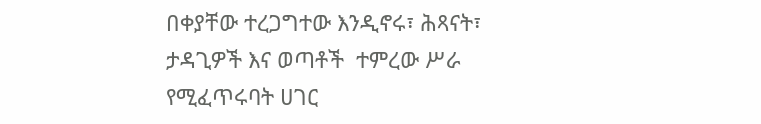በቀያቸው ተረጋግተው እንዲኖሩ፣ ሕጻናት፣ ታዳጊዎች እና ወጣቶች  ተምረው ሥራ የሚፈጥሩባት ሀገር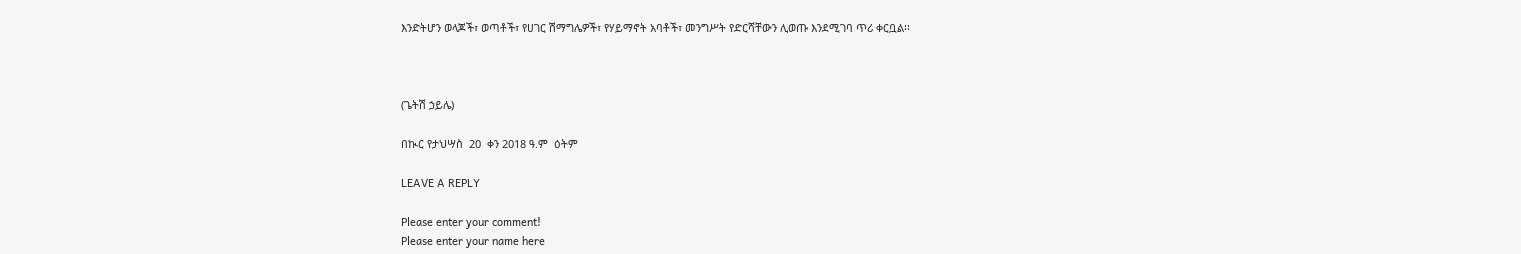እንድትሆን ወላጆች፣ ወጣቶች፣ የሀገር ሽማግሌዎች፣ የሃይማኖት አባቶች፣ መንግሥት የድርሻቸውን ሊወጡ እንደሚገባ ጥሪ ቀርቧል፡፡



(ጌትሽ ኃይሌ)

በኲር የታህሣስ  20  ቀን 2018 ዓ.ም  ዕትም

LEAVE A REPLY

Please enter your comment!
Please enter your name here